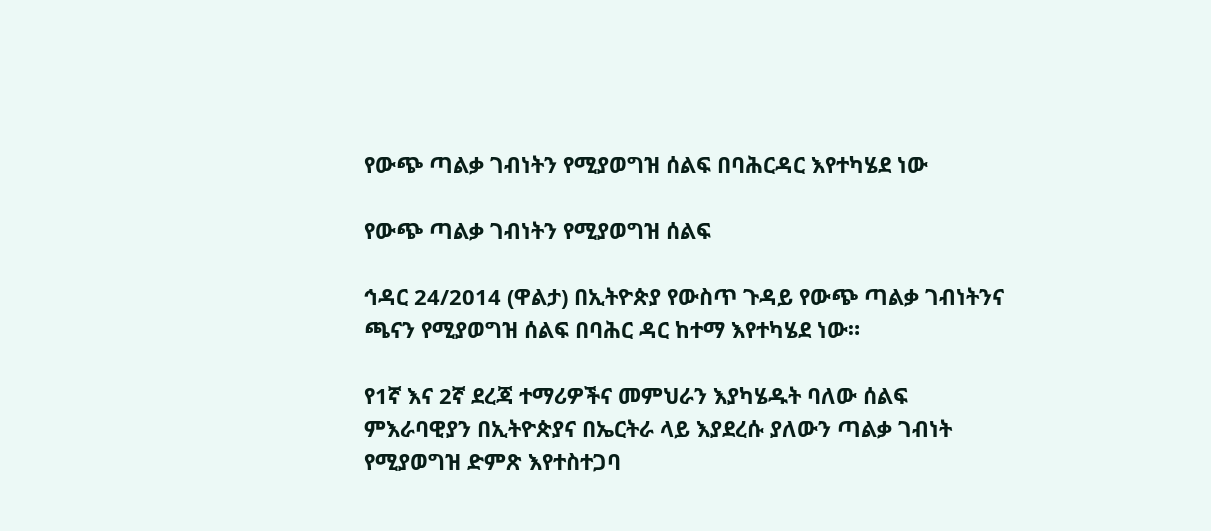የውጭ ጣልቃ ገብነትን የሚያወግዝ ሰልፍ በባሕርዳር እየተካሄደ ነው

የውጭ ጣልቃ ገብነትን የሚያወግዝ ሰልፍ

ኅዳር 24/2014 (ዋልታ) በኢትዮጵያ የውስጥ ጉዳይ የውጭ ጣልቃ ገብነትንና ጫናን የሚያወግዝ ሰልፍ በባሕር ዳር ከተማ እየተካሄደ ነው።

የ1ኛ እና 2ኛ ደረጃ ተማሪዎችና መምህራን እያካሄዱት ባለው ሰልፍ ምእራባዊያን በኢትዮጵያና በኤርትራ ላይ እያደረሱ ያለውን ጣልቃ ገብነት የሚያወግዝ ድምጽ እየተስተጋባ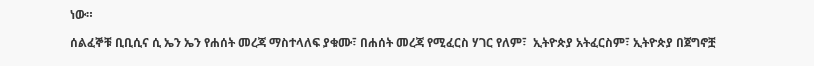ነው።

ሰልፈኞቹ ቢቢሲና ሲ ኤን ኤን የሐሰት መረጃ ማስተላለፍ ያቁሙ፣ በሐሰት መረጃ የሚፈርስ ሃገር የለም፣  ኢትዮጵያ አትፈርስም፣ ኢትዮጵያ በጀግኖቿ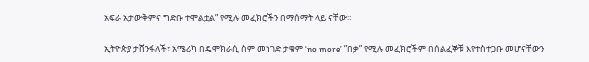አፍራ አታውቅምና ግድቡ ተሞልቷል” የሚሉ መፈክሮችን በማሰማት ላይ ናቸው።

ኢትዮጵያ ታሸንፋለች፣ አሜሪካ በዴሞክራሲ ስም መነገድ ታቁም ‘no more’ ”በቃ” የሚሉ መፈክሮችም በሰልፈኞቹ እየተስተጋቡ መሆናቸውን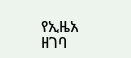የኢዜአ ዘገባ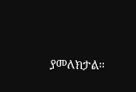ያመለክታል።